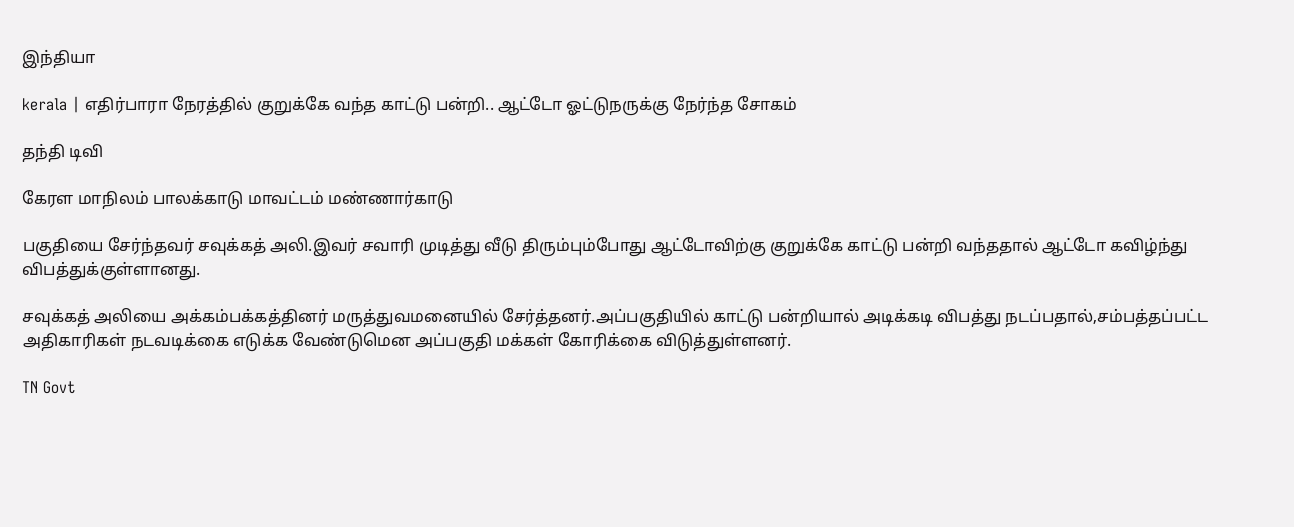இந்தியா

kerala | எதிர்பாரா நேரத்தில் குறுக்கே வந்த காட்டு பன்றி.. ஆட்டோ ஓட்டுநருக்கு நேர்ந்த சோகம்

தந்தி டிவி

கேரள மாநிலம் பாலக்காடு மாவட்டம் மண்ணார்காடு

பகுதியை சேர்ந்தவர் சவுக்கத் அலி.இவர் சவாரி முடித்து வீடு திரும்பும்போது ஆட்டோவிற்கு குறுக்கே காட்டு பன்றி வந்ததால் ஆட்டோ கவிழ்ந்து விபத்துக்குள்ளானது.

சவுக்கத் அலியை அக்கம்பக்கத்தினர் மருத்துவமனையில் சேர்த்தனர்.அப்பகுதியில் காட்டு பன்றியால் அடிக்கடி விபத்து நடப்பதால்,சம்பத்தப்பட்ட அதிகாரிகள் நடவடிக்கை எடுக்க வேண்டுமென அப்பகுதி மக்கள் கோரிக்கை விடுத்துள்ளனர்.

TN Govt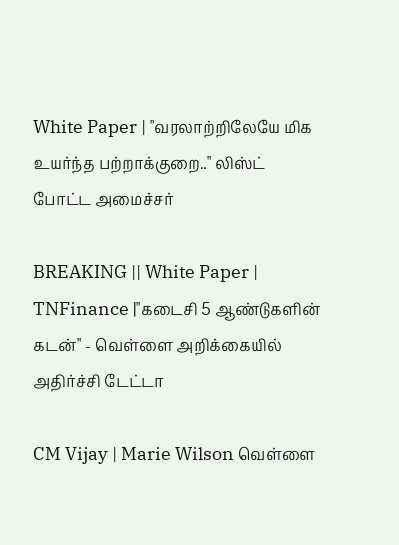White Paper | "வரலாற்றிலேயே மிக உயர்ந்த பற்றாக்குறை.." லிஸ்ட் போட்ட அமைச்சர்

BREAKING || White Paper | TNFinance |"கடைசி 5 ஆண்டுகளின் கடன்" - வெள்ளை அறிக்கையில் அதிர்ச்சி டேட்டா

CM Vijay | Marie Wilson வெள்ளை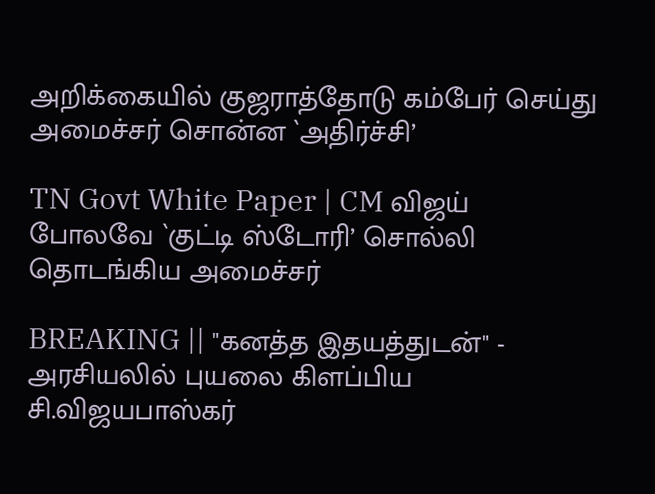அறிக்கையில் குஜராத்தோடு கம்பேர் செய்து அமைச்சர் சொன்ன `அதிர்ச்சி’

TN Govt White Paper | CM விஜய் போலவே `குட்டி ஸ்டோரி’ சொல்லி தொடங்கிய அமைச்சர்

BREAKING || "கனத்த இதயத்துடன்" - அரசியலில் புயலை கிளப்பிய சி.விஜயபாஸ்கர்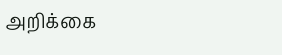அறிக்கை